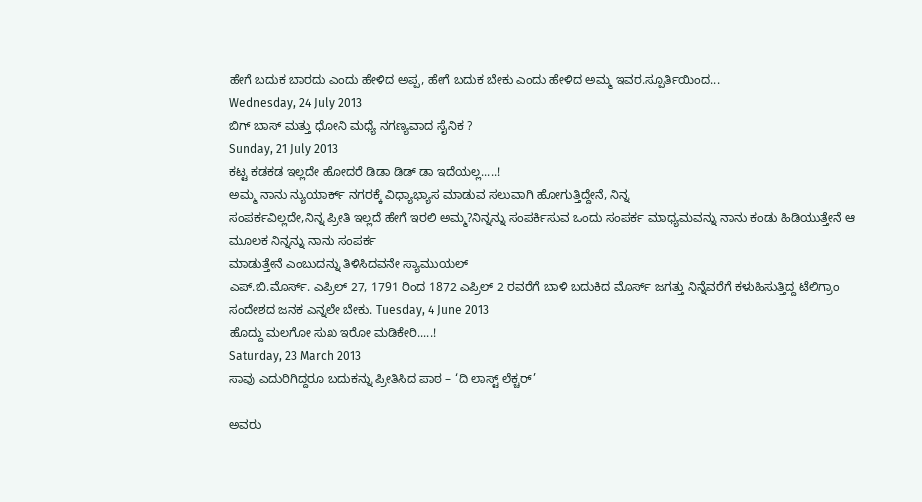ಹೇಗೆ ಬದುಕ ಬಾರದು ಎಂದು ಹೇಳಿದ ಅಪ್ಪ, ಹೇಗೆ ಬದುಕ ಬೇಕು ಎಂದು ಹೇಳಿದ ಅಮ್ಮ ಇವರ.ಸ್ಪೂರ್ತಿಯಿಂದ...
Wednesday, 24 July 2013
ಬಿಗ್ ಬಾಸ್ ಮತ್ತು ಧೋನಿ ಮಧ್ಯೆ ನಗಣ್ಯವಾದ ಸೈನಿಕ ?
Sunday, 21 July 2013
ಕಟ್ಟ ಕಡಕಡ ಇಲ್ಲದೇ ಹೋದರೆ ಡಿಡಾ ಡಿಡ್ ಡಾ ಇದೆಯಲ್ಲ.....!
ಅಮ್ಮ ನಾನು ನ್ಯುಯಾರ್ಕ್ ನಗರಕ್ಕೆ ವಿಧ್ಯಾಭ್ಯಾಸ ಮಾಡುವ ಸಲುವಾಗಿ ಹೋಗುತ್ತಿದ್ದೇನೆ, ನಿನ್ನ
ಸಂಪರ್ಕವಿಲ್ಲದೇ,ನಿನ್ನ ಪ್ರೀತಿ ಇಲ್ಲದೆ ಹೇಗೆ ಇರಲಿ ಅಮ್ಮ?ನಿನ್ನನ್ನು ಸಂಪರ್ಕಿಸುವ ಒಂದು ಸಂಪರ್ಕ ಮಾಧ್ಯಮವನ್ನು ನಾನು ಕಂಡು ಹಿಡಿಯುತ್ತೇನೆ ಆ ಮೂಲಕ ನಿನ್ನನ್ನು ನಾನು ಸಂಪರ್ಕ
ಮಾಡುತ್ತೇನೆ ಎಂಬುದನ್ನು ತಿಳಿಸಿದವನೇ ಸ್ಯಾಮುಯಲ್
ಎಪ್.ಬಿ.ಮೊರ್ಸ್. ಎಪ್ರಿಲ್ 27, 1791 ರಿಂದ 1872 ಎಪ್ರಿಲ್ 2 ರವರೆಗೆ ಬಾಳಿ ಬದುಕಿದ ಮೊರ್ಸ್ ಜಗತ್ತು ನಿನ್ನೆವರೆಗೆ ಕಳುಹಿಸುತ್ತಿದ್ದ ಟೆಲಿಗ್ರಾಂ
ಸಂದೇಶದ ಜನಕ ಎನ್ನಲೇ ಬೇಕು. Tuesday, 4 June 2013
ಹೊದ್ದು ಮಲಗೋ ಸುಖ ಇರೋ ಮಡಿಕೇರಿ.....!
Saturday, 23 March 2013
ಸಾವು ಎದುರಿಗಿದ್ದರೂ ಬದುಕನ್ನು ಪ್ರೀತಿಸಿದ ಪಾಠ – ‘ದಿ ಲಾಸ್ಟ್ ಲೆಕ್ಚರ್’

ಅವರು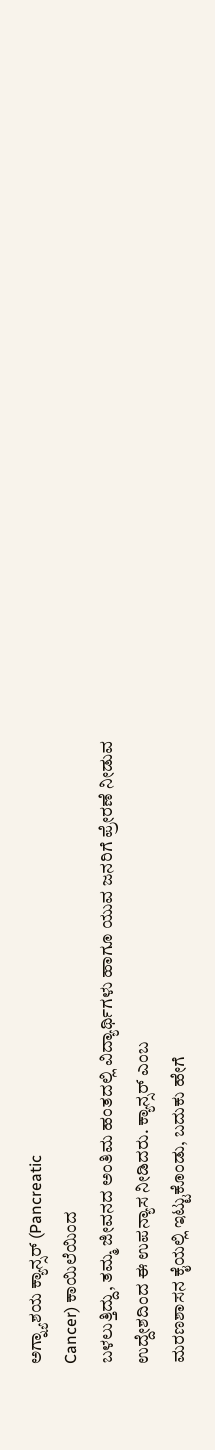ಅಗ್ನ್ಯಾಶಯ ಕ್ಯಾನ್ಸರ್ (Pancreatic
Cancer) ಕಾಯಿಲೆಯಿಂದ
ಬಳಲುತ್ತಿದ್ದು, ತಮ್ಮ ಜೀವನದ ಅಂತಿಮ ಹಂತದಲ್ಲಿ ವಿದ್ಯಾರ್ಥಿಗಳು ಹಾಗೂ ಯುವ ಜನರಿಗೆ ಪ್ರೇರಣೆ ನೀಡುವ
ಉದ್ದೇಶದಿಂದ ಈ ಉಪನ್ಯಾಸ ನೀಡಿದರು. ಕ್ಯಾನ್ಸರ್ ಎಂಬ
ಮರಣಶಾಸನ ಕೈಯಲ್ಲಿ ಇಟ್ಟುಕೊಂಡು, ಬದುಕು ಹೇಗೆ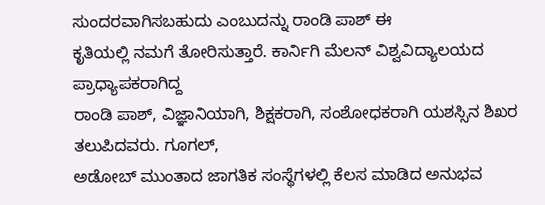ಸುಂದರವಾಗಿಸಬಹುದು ಎಂಬುದನ್ನು ರಾಂಡಿ ಪಾಶ್ ಈ
ಕೃತಿಯಲ್ಲಿ ನಮಗೆ ತೋರಿಸುತ್ತಾರೆ. ಕಾರ್ನಿಗಿ ಮೆಲನ್ ವಿಶ್ವವಿದ್ಯಾಲಯದ ಪ್ರಾಧ್ಯಾಪಕರಾಗಿದ್ದ
ರಾಂಡಿ ಪಾಶ್, ವಿಜ್ಞಾನಿಯಾಗಿ, ಶಿಕ್ಷಕರಾಗಿ, ಸಂಶೋಧಕರಾಗಿ ಯಶಸ್ಸಿನ ಶಿಖರ ತಲುಪಿದವರು. ಗೂಗಲ್,
ಅಡೋಬ್ ಮುಂತಾದ ಜಾಗತಿಕ ಸಂಸ್ಥೆಗಳಲ್ಲಿ ಕೆಲಸ ಮಾಡಿದ ಅನುಭವ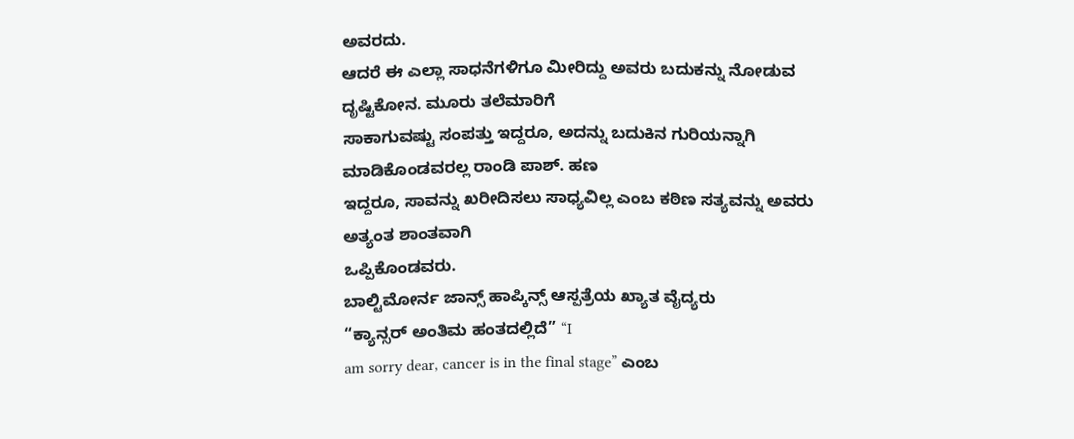ಅವರದು.
ಆದರೆ ಈ ಎಲ್ಲಾ ಸಾಧನೆಗಳಿಗೂ ಮೀರಿದ್ದು ಅವರು ಬದುಕನ್ನು ನೋಡುವ ದೃಷ್ಟಿಕೋನ. ಮೂರು ತಲೆಮಾರಿಗೆ
ಸಾಕಾಗುವಷ್ಟು ಸಂಪತ್ತು ಇದ್ದರೂ, ಅದನ್ನು ಬದುಕಿನ ಗುರಿಯನ್ನಾಗಿ ಮಾಡಿಕೊಂಡವರಲ್ಲ ರಾಂಡಿ ಪಾಶ್. ಹಣ
ಇದ್ದರೂ, ಸಾವನ್ನು ಖರೀದಿಸಲು ಸಾಧ್ಯವಿಲ್ಲ ಎಂಬ ಕಠಿಣ ಸತ್ಯವನ್ನು ಅವರು ಅತ್ಯಂತ ಶಾಂತವಾಗಿ
ಒಪ್ಪಿಕೊಂಡವರು.
ಬಾಲ್ಟಿಮೋರ್ನ ಜಾನ್ಸ್ ಹಾಪ್ಕಿನ್ಸ್ ಆಸ್ಪತ್ರೆಯ ಖ್ಯಾತ ವೈದ್ಯರು
“ಕ್ಯಾನ್ಸರ್ ಅಂತಿಮ ಹಂತದಲ್ಲಿದೆ” “I
am sorry dear, cancer is in the final stage” ಎಂಬ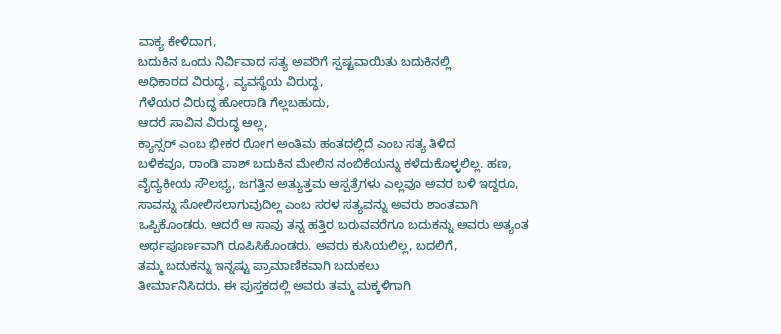ವಾಕ್ಯ ಕೇಳಿದಾಗ,
ಬದುಕಿನ ಒಂದು ನಿರ್ವಿವಾದ ಸತ್ಯ ಅವರಿಗೆ ಸ್ಪಷ್ಟವಾಯಿತು ಬದುಕಿನಲ್ಲಿ
ಅಧಿಕಾರದ ವಿರುದ್ಧ, ವ್ಯವಸ್ಥೆಯ ವಿರುದ್ಧ,
ಗೆಳೆಯರ ವಿರುದ್ಧ ಹೋರಾಡಿ ಗೆಲ್ಲಬಹುದು,
ಆದರೆ ಸಾವಿನ ವಿರುದ್ಧ ಅಲ್ಲ,
ಕ್ಯಾನ್ಸರ್ ಎಂಬ ಭೀಕರ ರೋಗ ಅಂತಿಮ ಹಂತದಲ್ಲಿದೆ ಎಂಬ ಸತ್ಯ ತಿಳಿದ
ಬಳಿಕವೂ, ರಾಂಡಿ ಪಾಶ್ ಬದುಕಿನ ಮೇಲಿನ ನಂಬಿಕೆಯನ್ನು ಕಳೆದುಕೊಳ್ಳಲಿಲ್ಲ. ಹಣ,
ವೈದ್ಯಕೀಯ ಸೌಲಭ್ಯ, ಜಗತ್ತಿನ ಅತ್ಯುತ್ತಮ ಆಸ್ಪತ್ರೆಗಳು ಎಲ್ಲವೂ ಅವರ ಬಳಿ ಇದ್ದರೂ,
ಸಾವನ್ನು ಸೋಲಿಸಲಾಗುವುದಿಲ್ಲ ಎಂಬ ಸರಳ ಸತ್ಯವನ್ನು ಅವರು ಶಾಂತವಾಗಿ
ಒಪ್ಪಿಕೊಂಡರು. ಆದರೆ ಆ ಸಾವು ತನ್ನ ಹತ್ತಿರ ಬರುವವರೆಗೂ ಬದುಕನ್ನು ಅವರು ಅತ್ಯಂತ
ಅರ್ಥಪೂರ್ಣವಾಗಿ ರೂಪಿಸಿಕೊಂಡರು. ಅವರು ಕುಸಿಯಲಿಲ್ಲ, ಬದಲಿಗೆ,
ತಮ್ಮ ಬದುಕನ್ನು ಇನ್ನಷ್ಟು ಪ್ರಾಮಾಣಿಕವಾಗಿ ಬದುಕಲು
ತೀರ್ಮಾನಿಸಿದರು. ಈ ಪುಸ್ತಕದಲ್ಲಿ ಅವರು ತಮ್ಮ ಮಕ್ಕಳಿಗಾಗಿ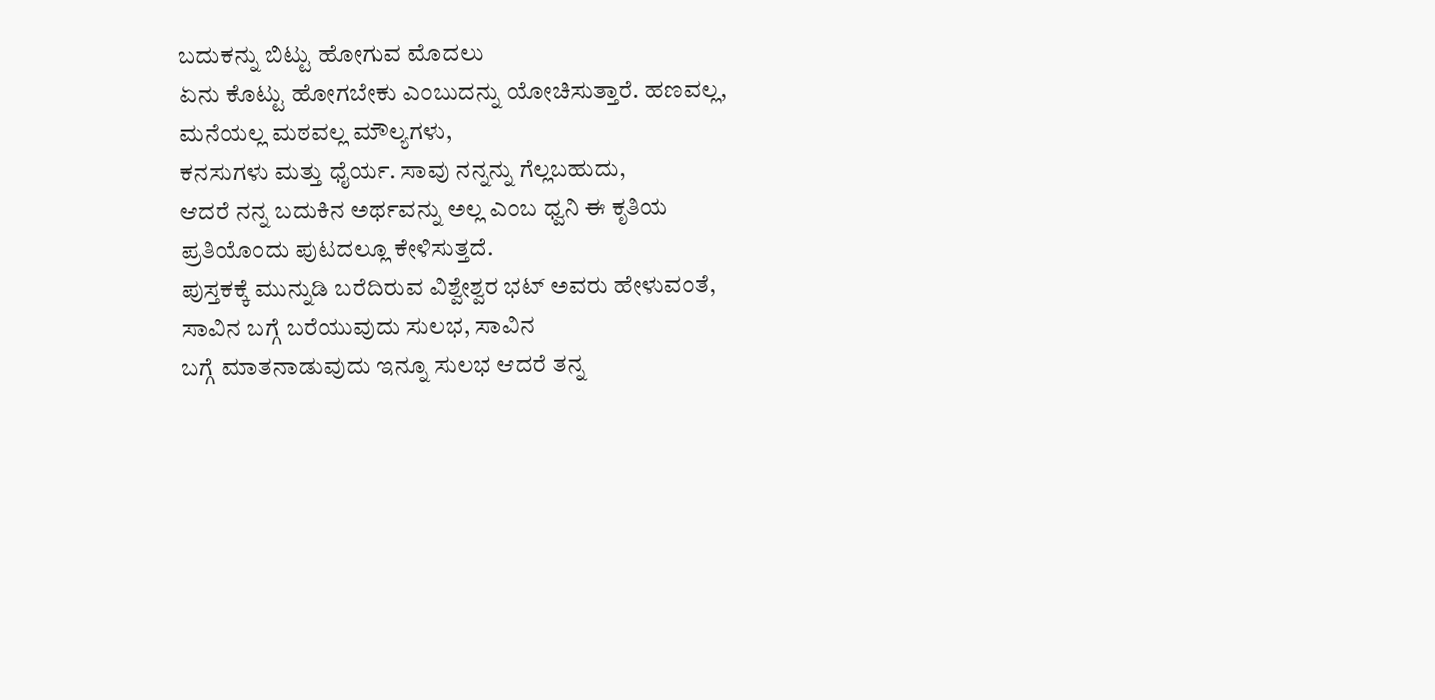ಬದುಕನ್ನು ಬಿಟ್ಟು ಹೋಗುವ ಮೊದಲು
ಏನು ಕೊಟ್ಟು ಹೋಗಬೇಕು ಎಂಬುದನ್ನು ಯೋಚಿಸುತ್ತಾರೆ. ಹಣವಲ್ಲ,
ಮನೆಯಲ್ಲ ಮಠವಲ್ಲ ಮೌಲ್ಯಗಳು,
ಕನಸುಗಳು ಮತ್ತು ಧೈರ್ಯ. ಸಾವು ನನ್ನನ್ನು ಗೆಲ್ಲಬಹುದು,
ಆದರೆ ನನ್ನ ಬದುಕಿನ ಅರ್ಥವನ್ನು ಅಲ್ಲ ಎಂಬ ಧ್ವನಿ ಈ ಕೃತಿಯ
ಪ್ರತಿಯೊಂದು ಪುಟದಲ್ಲೂ ಕೇಳಿಸುತ್ತದೆ.
ಪುಸ್ತಕಕ್ಕೆ ಮುನ್ನುಡಿ ಬರೆದಿರುವ ವಿಶ್ವೇಶ್ವರ ಭಟ್ ಅವರು ಹೇಳುವಂತೆ,
ಸಾವಿನ ಬಗ್ಗೆ ಬರೆಯುವುದು ಸುಲಭ, ಸಾವಿನ
ಬಗ್ಗೆ ಮಾತನಾಡುವುದು ಇನ್ನೂ ಸುಲಭ ಆದರೆ ತನ್ನ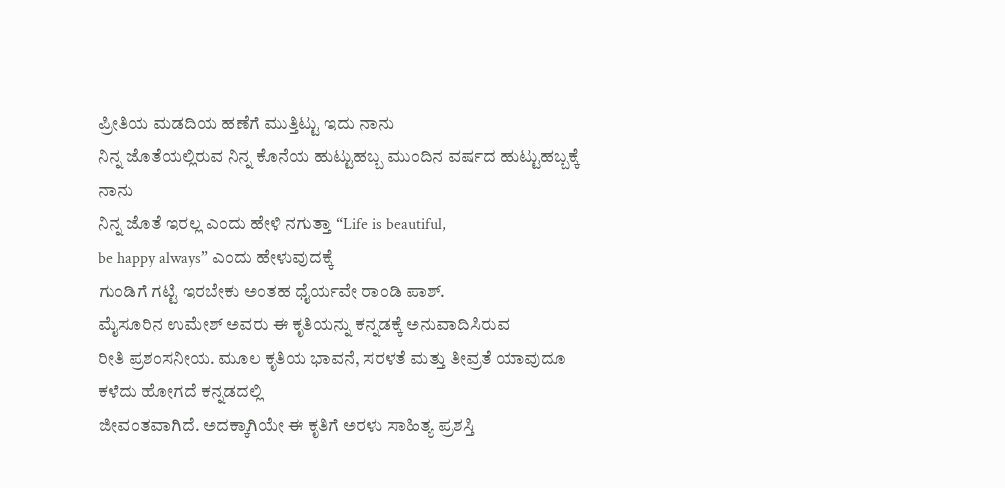ಪ್ರೀತಿಯ ಮಡದಿಯ ಹಣೆಗೆ ಮುತ್ತಿಟ್ಟು ಇದು ನಾನು
ನಿನ್ನ ಜೊತೆಯಲ್ಲಿರುವ ನಿನ್ನ ಕೊನೆಯ ಹುಟ್ಟುಹಬ್ಬ ಮುಂದಿನ ವರ್ಷದ ಹುಟ್ಟುಹಬ್ಬಕ್ಕೆ ನಾನು
ನಿನ್ನ ಜೊತೆ ಇರಲ್ಲ ಎಂದು ಹೇಳಿ ನಗುತ್ತಾ “Life is beautiful,
be happy always” ಎಂದು ಹೇಳುವುದಕ್ಕೆ
ಗುಂಡಿಗೆ ಗಟ್ಟಿ ಇರಬೇಕು ಅಂತಹ ಧೈರ್ಯವೇ ರಾಂಡಿ ಪಾಶ್.
ಮೈಸೂರಿನ ಉಮೇಶ್ ಅವರು ಈ ಕೃತಿಯನ್ನು ಕನ್ನಡಕ್ಕೆ ಅನುವಾದಿಸಿರುವ
ರೀತಿ ಪ್ರಶಂಸನೀಯ. ಮೂಲ ಕೃತಿಯ ಭಾವನೆ, ಸರಳತೆ ಮತ್ತು ತೀವ್ರತೆ ಯಾವುದೂ ಕಳೆದು ಹೋಗದೆ ಕನ್ನಡದಲ್ಲಿ
ಜೀವಂತವಾಗಿದೆ. ಅದಕ್ಕಾಗಿಯೇ ಈ ಕೃತಿಗೆ ಅರಳು ಸಾಹಿತ್ಯ ಪ್ರಶಸ್ತಿ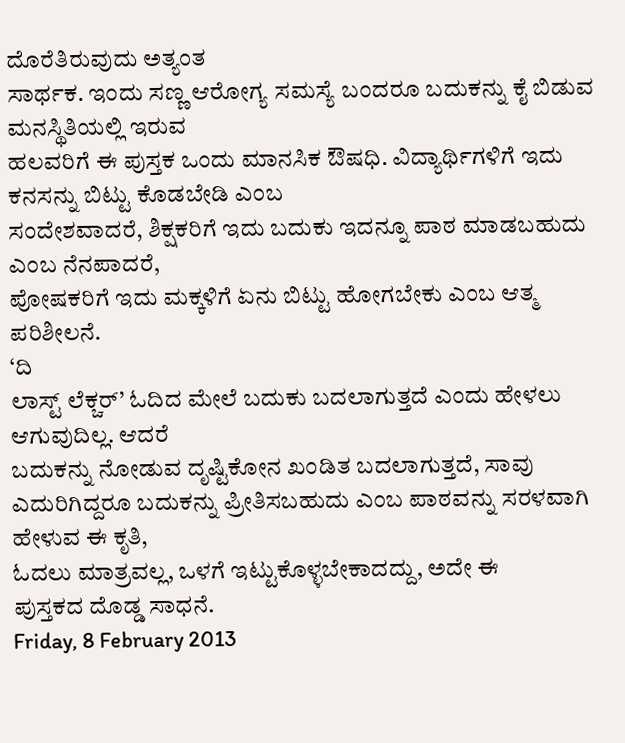ದೊರೆತಿರುವುದು ಅತ್ಯಂತ
ಸಾರ್ಥಕ. ಇಂದು ಸಣ್ಣ ಆರೋಗ್ಯ ಸಮಸ್ಯೆ ಬಂದರೂ ಬದುಕನ್ನು ಕೈ ಬಿಡುವ ಮನಸ್ಥಿತಿಯಲ್ಲಿ ಇರುವ
ಹಲವರಿಗೆ ಈ ಪುಸ್ತಕ ಒಂದು ಮಾನಸಿಕ ಔಷಧಿ. ವಿದ್ಯಾರ್ಥಿಗಳಿಗೆ ಇದು ಕನಸನ್ನು ಬಿಟ್ಟು ಕೊಡಬೇಡಿ ಎಂಬ
ಸಂದೇಶವಾದರೆ, ಶಿಕ್ಷಕರಿಗೆ ಇದು ಬದುಕು ಇದನ್ನೂ ಪಾಠ ಮಾಡಬಹುದು ಎಂಬ ನೆನಪಾದರೆ,
ಪೋಷಕರಿಗೆ ಇದು ಮಕ್ಕಳಿಗೆ ಏನು ಬಿಟ್ಟು ಹೋಗಬೇಕು ಎಂಬ ಆತ್ಮ ಪರಿಶೀಲನೆ.
‘ದಿ
ಲಾಸ್ಟ್ ಲೆಕ್ಚರ್’ ಓದಿದ ಮೇಲೆ ಬದುಕು ಬದಲಾಗುತ್ತದೆ ಎಂದು ಹೇಳಲು ಆಗುವುದಿಲ್ಲ. ಆದರೆ
ಬದುಕನ್ನು ನೋಡುವ ದೃಷ್ಟಿಕೋನ ಖಂಡಿತ ಬದಲಾಗುತ್ತದೆ, ಸಾವು
ಎದುರಿಗಿದ್ದರೂ ಬದುಕನ್ನು ಪ್ರೀತಿಸಬಹುದು ಎಂಬ ಪಾಠವನ್ನು ಸರಳವಾಗಿ ಹೇಳುವ ಈ ಕೃತಿ,
ಓದಲು ಮಾತ್ರವಲ್ಲ, ಒಳಗೆ ಇಟ್ಟುಕೊಳ್ಳಬೇಕಾದದ್ದು, ಅದೇ ಈ
ಪುಸ್ತಕದ ದೊಡ್ಡ ಸಾಧನೆ.
Friday, 8 February 2013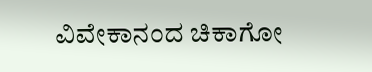ವಿವೇಕಾನಂದ ಚಿಕಾಗೋ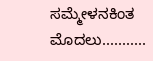ಸಮ್ಮೇಳನಕಿಂತ ಮೊದಲು...........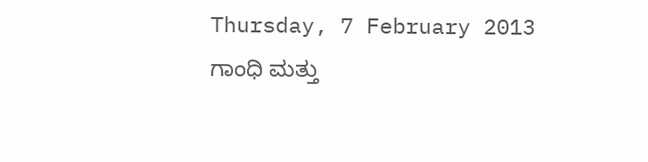Thursday, 7 February 2013
ಗಾಂಧಿ ಮತ್ತು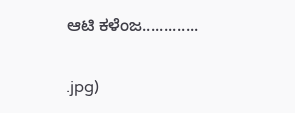ಆಟಿ ಕಳೆಂಜ.............


.jpg)